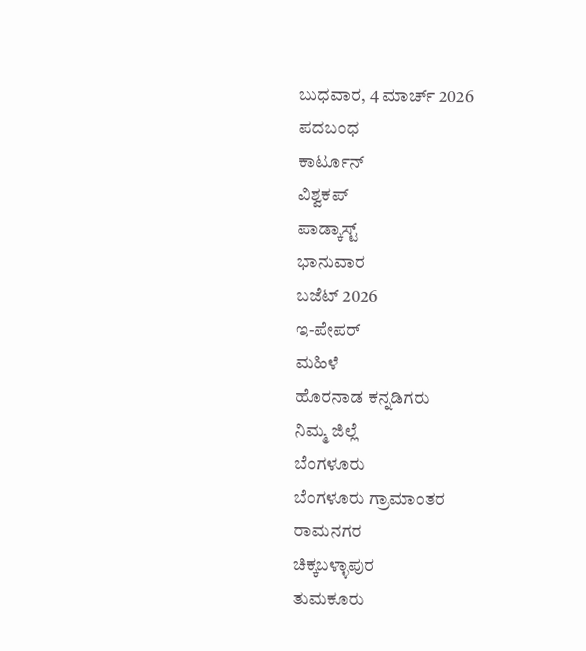ಬುಧವಾರ, 4 ಮಾರ್ಚ್ 2026
ಪದಬಂಧ
ಕಾರ್ಟೂನ್
ವಿಶ್ವಕಪ್
ಪಾಡ್ಕಾಸ್ಟ್
ಭಾನುವಾರ
ಬಜೆಟ್ 2026
ಇ-ಪೇಪರ್
ಮಹಿಳೆ
ಹೊರನಾಡ ಕನ್ನಡಿಗರು
ನಿಮ್ಮ ಜಿಲ್ಲೆ
ಬೆಂಗಳೂರು
ಬೆಂಗಳೂರು ಗ್ರಾಮಾಂತರ
ರಾಮನಗರ
ಚಿಕ್ಕಬಳ್ಳಾಪುರ
ತುಮಕೂರು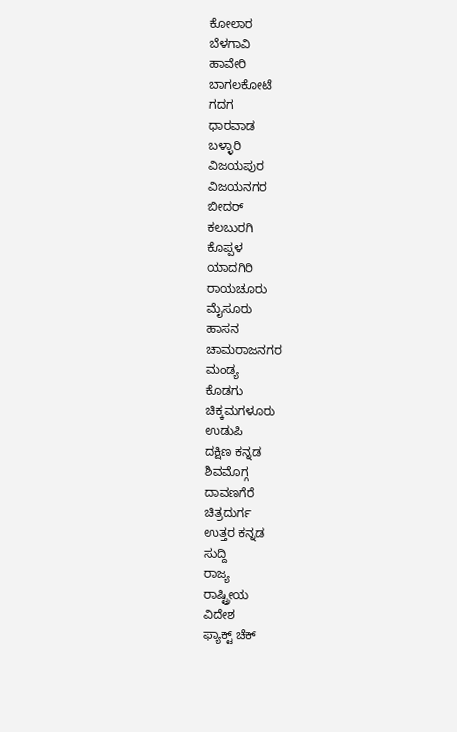ಕೋಲಾರ
ಬೆಳಗಾವಿ
ಹಾವೇರಿ
ಬಾಗಲಕೋಟೆ
ಗದಗ
ಧಾರವಾಡ
ಬಳ್ಳಾರಿ
ವಿಜಯಪುರ
ವಿಜಯನಗರ
ಬೀದರ್
ಕಲಬುರಗಿ
ಕೊಪ್ಪಳ
ಯಾದಗಿರಿ
ರಾಯಚೂರು
ಮೈಸೂರು
ಹಾಸನ
ಚಾಮರಾಜನಗರ
ಮಂಡ್ಯ
ಕೊಡಗು
ಚಿಕ್ಕಮಗಳೂರು
ಉಡುಪಿ
ದಕ್ಷಿಣ ಕನ್ನಡ
ಶಿವಮೊಗ್ಗ
ದಾವಣಗೆರೆ
ಚಿತ್ರದುರ್ಗ
ಉತ್ತರ ಕನ್ನಡ
ಸುದ್ದಿ
ರಾಜ್ಯ
ರಾಷ್ಟ್ರೀಯ
ವಿದೇಶ
ಫ್ಯಾಕ್ಟ್ ಚೆಕ್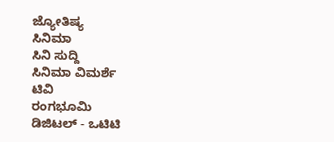ಜ್ಯೋತಿಷ್ಯ
ಸಿನಿಮಾ
ಸಿನಿ ಸುದ್ದಿ
ಸಿನಿಮಾ ವಿಮರ್ಶೆ
ಟಿವಿ
ರಂಗಭೂಮಿ
ಡಿಜಿಟಲ್ - ಒಟಿಟಿ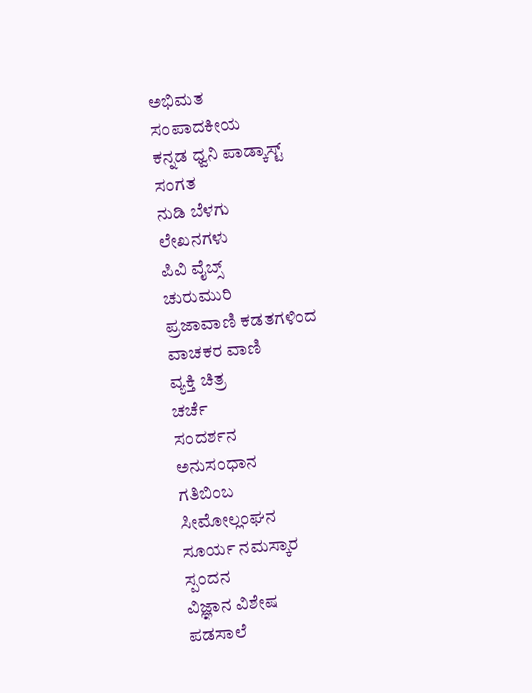ಅಭಿಮತ
ಸಂಪಾದಕೀಯ
ಕನ್ನಡ ಧ್ವನಿ ಪಾಡ್ಕಾಸ್ಟ್
ಸಂಗತ
ನುಡಿ ಬೆಳಗು
ಲೇಖನಗಳು
ಪಿವಿ ವೈಬ್ಸ್
ಚುರುಮುರಿ
ಪ್ರಜಾವಾಣಿ ಕಡತಗಳಿಂದ
ವಾಚಕರ ವಾಣಿ
ವ್ಯಕ್ತಿ ಚಿತ್ರ
ಚರ್ಚೆ
ಸಂದರ್ಶನ
ಅನುಸಂಧಾನ
ಗತಿಬಿಂಬ
ಸೀಮೋಲ್ಲಂಘನ
ಸೂರ್ಯ ನಮಸ್ಕಾರ
ಸ್ಪಂದನ
ವಿಜ್ಞಾನ ವಿಶೇಷ
ಪಡಸಾಲೆ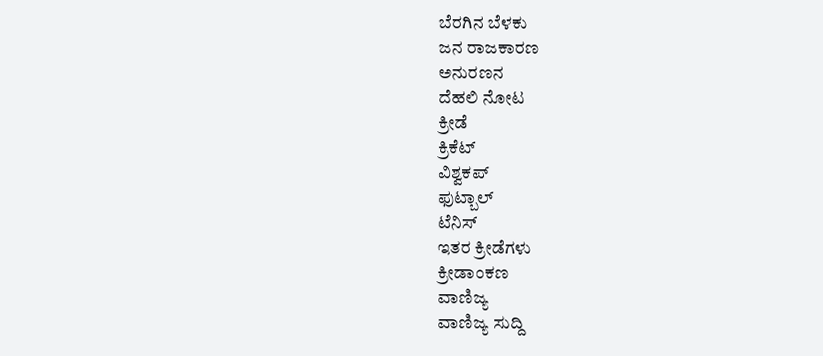ಬೆರಗಿನ ಬೆಳಕು
ಜನ ರಾಜಕಾರಣ
ಅನುರಣನ
ದೆಹಲಿ ನೋಟ
ಕ್ರೀಡೆ
ಕ್ರಿಕೆಟ್
ವಿಶ್ವಕಪ್
ಫುಟ್ಬಾಲ್
ಟೆನಿಸ್
ಇತರ ಕ್ರೀಡೆಗಳು
ಕ್ರೀಡಾಂಕಣ
ವಾಣಿಜ್ಯ
ವಾಣಿಜ್ಯ ಸುದ್ದಿ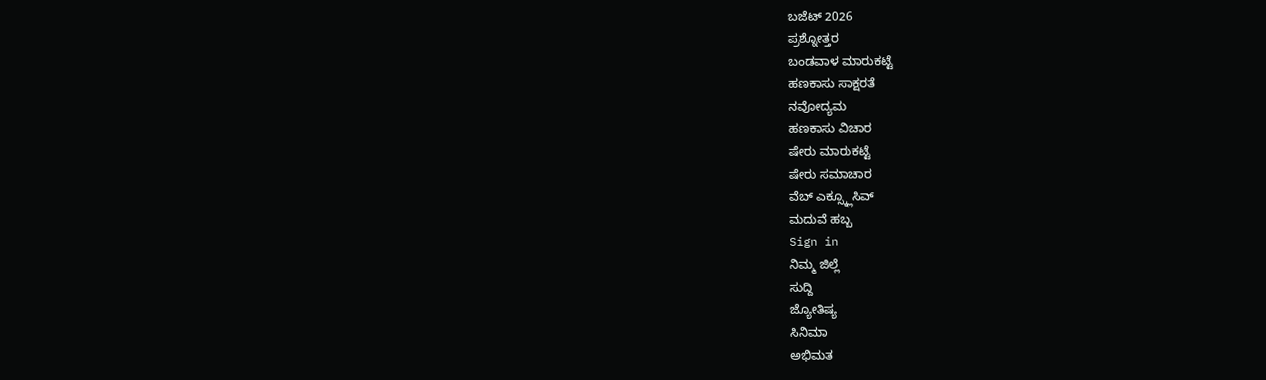ಬಜೆಟ್ 2026
ಪ್ರಶ್ನೋತ್ತರ
ಬಂಡವಾಳ ಮಾರುಕಟ್ಟೆ
ಹಣಕಾಸು ಸಾಕ್ಷರತೆ
ನವೋದ್ಯಮ
ಹಣಕಾಸು ವಿಚಾರ
ಷೇರು ಮಾರುಕಟ್ಟೆ
ಷೇರು ಸಮಾಚಾರ
ವೆಬ್ ಎಕ್ಸ್ಕ್ಲೂಸಿವ್
ಮದುವೆ ಹಬ್ಬ
Sign in
ನಿಮ್ಮ ಜಿಲ್ಲೆ
ಸುದ್ದಿ
ಜ್ಯೋತಿಷ್ಯ
ಸಿನಿಮಾ
ಅಭಿಮತ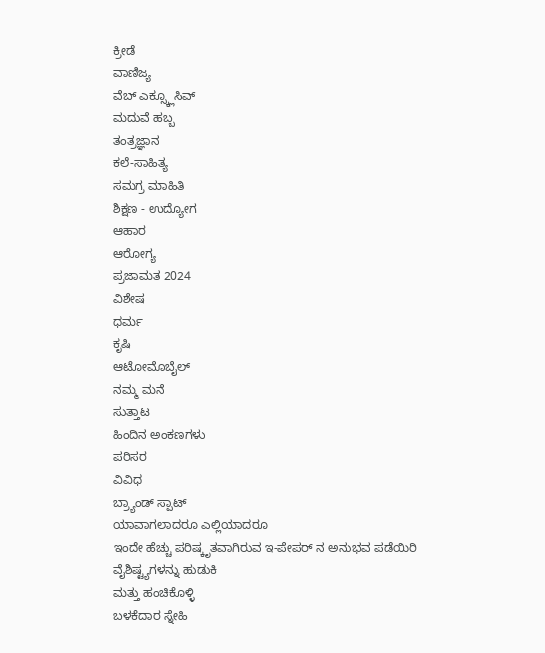ಕ್ರೀಡೆ
ವಾಣಿಜ್ಯ
ವೆಬ್ ಎಕ್ಸ್ಕ್ಲೂಸಿವ್
ಮದುವೆ ಹಬ್ಬ
ತಂತ್ರಜ್ಞಾನ
ಕಲೆ-ಸಾಹಿತ್ಯ
ಸಮಗ್ರ ಮಾಹಿತಿ
ಶಿಕ್ಷಣ - ಉದ್ಯೋಗ
ಆಹಾರ
ಆರೋಗ್ಯ
ಪ್ರಜಾಮತ 2024
ವಿಶೇಷ
ಧರ್ಮ
ಕೃಷಿ
ಆಟೋಮೊಬೈಲ್
ನಮ್ಮ ಮನೆ
ಸುತ್ತಾಟ
ಹಿಂದಿನ ಅಂಕಣಗಳು
ಪರಿಸರ
ವಿವಿಧ
ಬ್ರ್ಯಾಂಡ್ ಸ್ಪಾಟ್
ಯಾವಾಗಲಾದರೂ ಎಲ್ಲಿಯಾದರೂ
ಇಂದೇ ಹೆಚ್ಚು ಪರಿಷ್ಕೃತವಾಗಿರುವ ಇ-ಪೇಪರ್ ನ ಅನುಭವ ಪಡೆಯಿರಿ
ವೈಶಿಷ್ಟ್ಯಗಳನ್ನು ಹುಡುಕಿ
ಮತ್ತು ಹಂಚಿಕೊಳ್ಳಿ
ಬಳಕೆದಾರ ಸ್ನೇಹಿ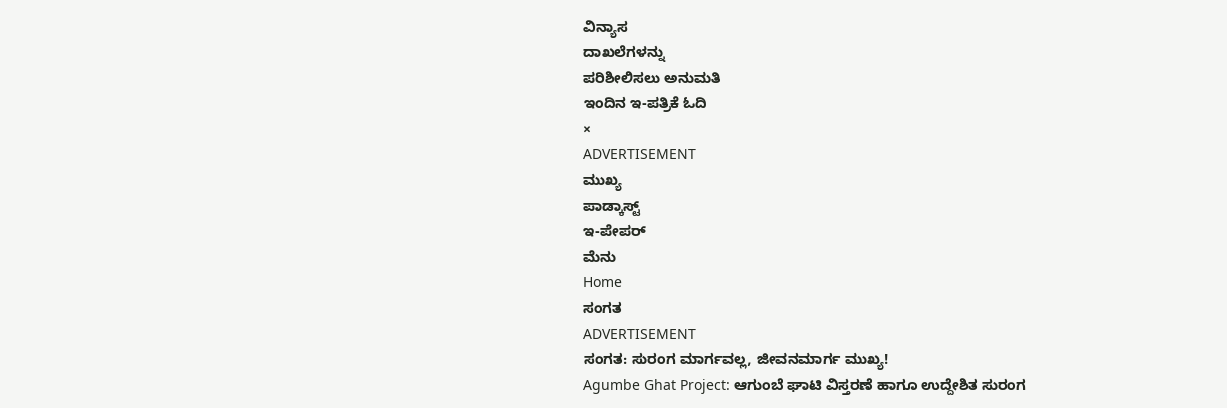ವಿನ್ಯಾಸ
ದಾಖಲೆಗಳನ್ನು
ಪರಿಶೀಲಿಸಲು ಅನುಮತಿ
ಇಂದಿನ ಇ-ಪತ್ರಿಕೆ ಓದಿ
×
ADVERTISEMENT
ಮುಖ್ಯ
ಪಾಡ್ಕಾಸ್ಟ್
ಇ-ಪೇಪರ್
ಮೆನು
Home
ಸಂಗತ
ADVERTISEMENT
ಸಂಗತ: ಸುರಂಗ ಮಾರ್ಗವಲ್ಲ, ಜೀವನಮಾರ್ಗ ಮುಖ್ಯ!
Agumbe Ghat Project: ಆಗುಂಬೆ ಘಾಟಿ ವಿಸ್ತರಣೆ ಹಾಗೂ ಉದ್ದೇಶಿತ ಸುರಂಗ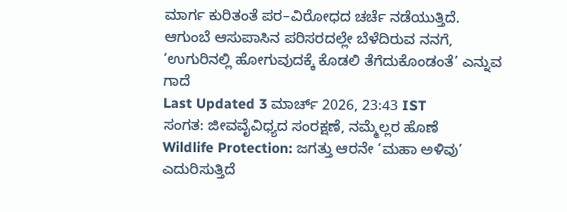ಮಾರ್ಗ ಕುರಿತಂತೆ ಪರ–ವಿರೋಧದ ಚರ್ಚೆ ನಡೆಯುತ್ತಿದೆ. ಆಗುಂಬೆ ಆಸುಪಾಸಿನ ಪರಿಸರದಲ್ಲೇ ಬೆಳೆದಿರುವ ನನಗೆ, ‘ಉಗುರಿನಲ್ಲಿ ಹೋಗುವುದಕ್ಕೆ ಕೊಡಲಿ ತೆಗೆದುಕೊಂಡಂತೆ’ ಎನ್ನುವ ಗಾದೆ
Last Updated 3 ಮಾರ್ಚ್ 2026, 23:43 IST
ಸಂಗತ: ಜೀವವೈವಿಧ್ಯದ ಸಂರಕ್ಷಣೆ, ನಮ್ಮೆಲ್ಲರ ಹೊಣೆ
Wildlife Protection: ಜಗತ್ತು ಆರನೇ ‘ಮಹಾ ಅಳಿವು’ ಎದುರಿಸುತ್ತಿದೆ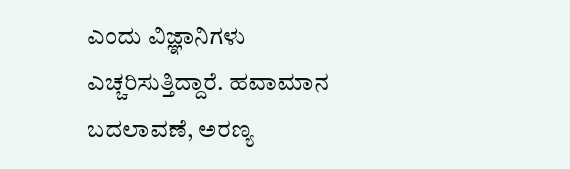ಎಂದು ವಿಜ್ಞಾನಿಗಳು ಎಚ್ಚರಿಸುತ್ತಿದ್ದಾರೆ. ಹವಾಮಾನ ಬದಲಾವಣೆ, ಅರಣ್ಯ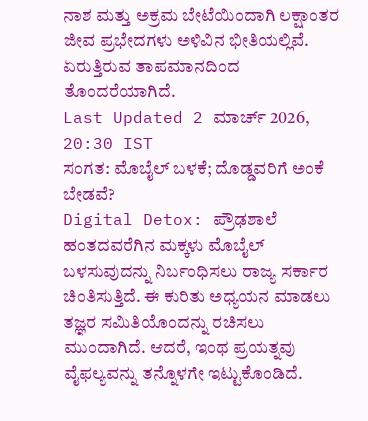ನಾಶ ಮತ್ತು ಅಕ್ರಮ ಬೇಟೆಯಿಂದಾಗಿ ಲಕ್ಷಾಂತರ ಜೀವ ಪ್ರಭೇದಗಳು ಅಳಿವಿನ ಭೀತಿಯಲ್ಲಿವೆ. ಏರುತ್ತಿರುವ ತಾಪಮಾನದಿಂದ ತೊಂದರೆಯಾಗಿದೆ.
Last Updated 2 ಮಾರ್ಚ್ 2026, 20:30 IST
ಸಂಗತ: ಮೊಬೈಲ್ ಬಳಕೆ; ದೊಡ್ಡವರಿಗೆ ಅಂಕೆ ಬೇಡವೆ?
Digital Detox: ಪ್ರೌಢಶಾಲೆ ಹಂತದವರೆಗಿನ ಮಕ್ಕಳು ಮೊಬೈಲ್ ಬಳಸುವುದನ್ನು ನಿರ್ಬಂಧಿಸಲು ರಾಜ್ಯ ಸರ್ಕಾರ ಚಿಂತಿಸುತ್ತಿದೆ. ಈ ಕುರಿತು ಅಧ್ಯಯನ ಮಾಡಲು ತಜ್ಞರ ಸಮಿತಿಯೊಂದನ್ನು ರಚಿಸಲು ಮುಂದಾಗಿದೆ. ಆದರೆ, ಇಂಥ ಪ್ರಯತ್ನವು ವೈಫಲ್ಯವನ್ನು ತನ್ನೊಳಗೇ ಇಟ್ಟುಕೊಂಡಿದೆ.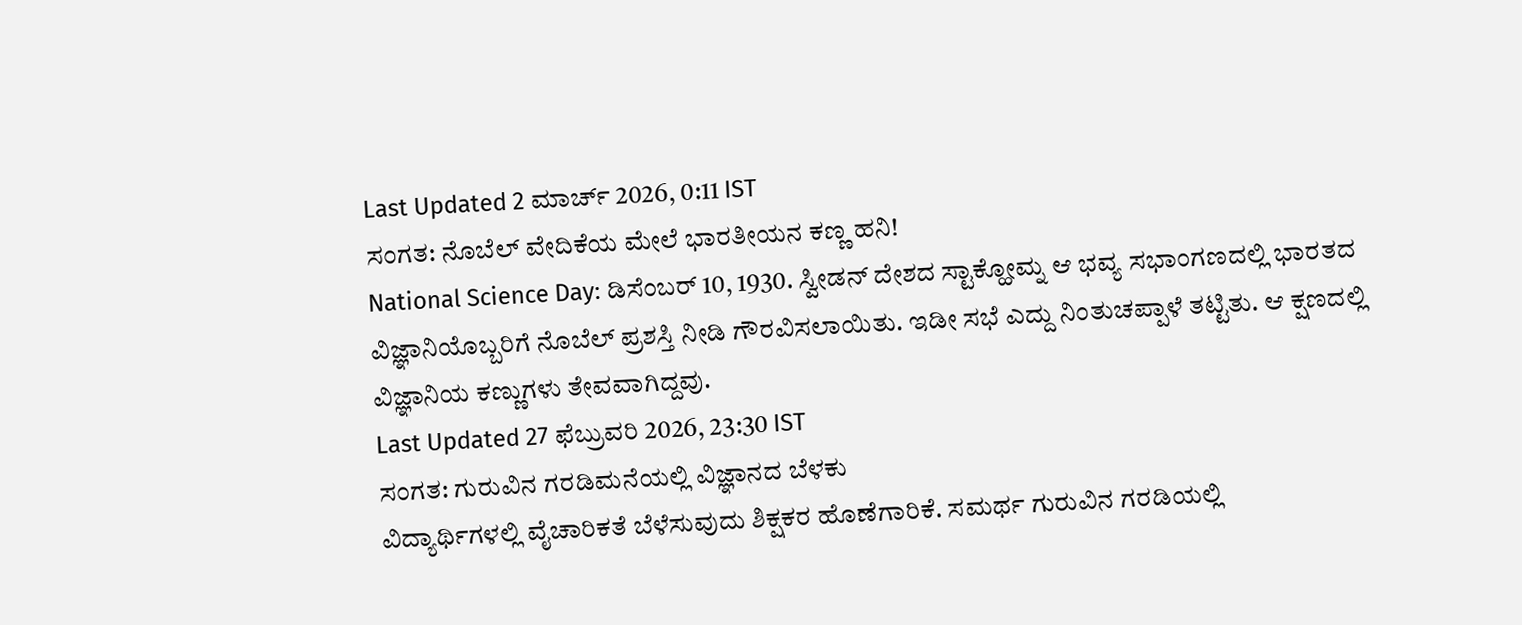Last Updated 2 ಮಾರ್ಚ್ 2026, 0:11 IST
ಸಂಗತ: ನೊಬೆಲ್ ವೇದಿಕೆಯ ಮೇಲೆ ಭಾರತೀಯನ ಕಣ್ಣ ಹನಿ!
National Science Day: ಡಿಸೆಂಬರ್ 10, 1930. ಸ್ವೀಡನ್ ದೇಶದ ಸ್ಟಾಕ್ಹೋಮ್ನ ಆ ಭವ್ಯ ಸಭಾಂಗಣದಲ್ಲಿ ಭಾರತದ ವಿಜ್ಞಾನಿಯೊಬ್ಬರಿಗೆ ನೊಬೆಲ್ ಪ್ರಶಸ್ತಿ ನೀಡಿ ಗೌರವಿಸಲಾಯಿತು. ಇಡೀ ಸಭೆ ಎದ್ದು ನಿಂತುಚಪ್ಪಾಳೆ ತಟ್ಟಿತು. ಆ ಕ್ಷಣದಲ್ಲಿ ವಿಜ್ಞಾನಿಯ ಕಣ್ಣುಗಳು ತೇವವಾಗಿದ್ದವು.
Last Updated 27 ಫೆಬ್ರುವರಿ 2026, 23:30 IST
ಸಂಗತ: ಗುರುವಿನ ಗರಡಿಮನೆಯಲ್ಲಿ ವಿಜ್ಞಾನದ ಬೆಳಕು
ವಿದ್ಯಾರ್ಥಿಗಳಲ್ಲಿ ವೈಚಾರಿಕತೆ ಬೆಳೆಸುವುದು ಶಿಕ್ಷಕರ ಹೊಣೆಗಾರಿಕೆ. ಸಮರ್ಥ ಗುರುವಿನ ಗರಡಿಯಲ್ಲಿ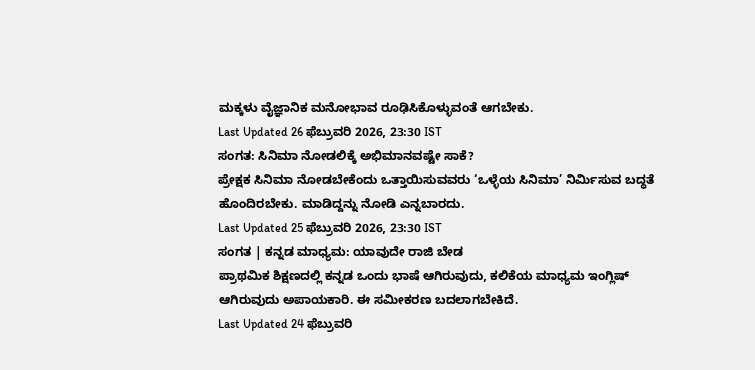ಮಕ್ಕಳು ವೈಜ್ಞಾನಿಕ ಮನೋಭಾವ ರೂಢಿಸಿಕೊಳ್ಳುವಂತೆ ಆಗಬೇಕು.
Last Updated 26 ಫೆಬ್ರುವರಿ 2026, 23:30 IST
ಸಂಗತ: ಸಿನಿಮಾ ನೋಡಲಿಕ್ಕೆ ಅಭಿಮಾನವಷ್ಟೇ ಸಾಕೆ?
ಪ್ರೇಕ್ಷಕ ಸಿನಿಮಾ ನೋಡಬೇಕೆಂದು ಒತ್ತಾಯಿಸುವವರು ‘ಒಳ್ಳೆಯ ಸಿನಿಮಾ’ ನಿರ್ಮಿಸುವ ಬದ್ಧತೆ ಹೊಂದಿರಬೇಕು. ಮಾಡಿದ್ದನ್ನು ನೋಡಿ ಎನ್ನಬಾರದು.
Last Updated 25 ಫೆಬ್ರುವರಿ 2026, 23:30 IST
ಸಂಗತ | ಕನ್ನಡ ಮಾಧ್ಯಮ: ಯಾವುದೇ ರಾಜಿ ಬೇಡ
ಪ್ರಾಥಮಿಕ ಶಿಕ್ಷಣದಲ್ಲಿ ಕನ್ನಡ ಒಂದು ಭಾಷೆ ಆಗಿರುವುದು, ಕಲಿಕೆಯ ಮಾಧ್ಯಮ ಇಂಗ್ಲಿಷ್ ಆಗಿರುವುದು ಅಪಾಯಕಾರಿ. ಈ ಸಮೀಕರಣ ಬದಲಾಗಬೇಕಿದೆ.
Last Updated 24 ಫೆಬ್ರುವರಿ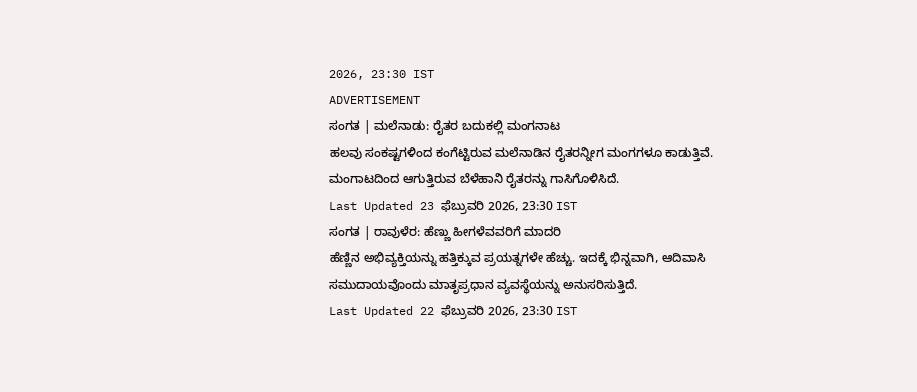2026, 23:30 IST
ADVERTISEMENT
ಸಂಗತ | ಮಲೆನಾಡು: ರೈತರ ಬದುಕಲ್ಲಿ ಮಂಗನಾಟ
ಹಲವು ಸಂಕಷ್ಟಗಳಿಂದ ಕಂಗೆಟ್ಟಿರುವ ಮಲೆನಾಡಿನ ರೈತರನ್ನೀಗ ಮಂಗಗಳೂ ಕಾಡುತ್ತಿವೆ. ಮಂಗಾಟದಿಂದ ಆಗುತ್ತಿರುವ ಬೆಳೆಹಾನಿ ರೈತರನ್ನು ಗಾಸಿಗೊಳಿಸಿದೆ.
Last Updated 23 ಫೆಬ್ರುವರಿ 2026, 23:30 IST
ಸಂಗತ | ರಾವುಳೆರ: ಹೆಣ್ಣು ಹೀಗಳೆವವರಿಗೆ ಮಾದರಿ
ಹೆಣ್ಣಿನ ಅಭಿವ್ಯಕ್ತಿಯನ್ನು ಹತ್ತಿಕ್ಕುವ ಪ್ರಯತ್ನಗಳೇ ಹೆಚ್ಚು. ಇದಕ್ಕೆ ಭಿನ್ನವಾಗಿ, ಆದಿವಾಸಿ ಸಮುದಾಯವೊಂದು ಮಾತೃಪ್ರಧಾನ ವ್ಯವಸ್ಥೆಯನ್ನು ಅನುಸರಿಸುತ್ತಿದೆ.
Last Updated 22 ಫೆಬ್ರುವರಿ 2026, 23:30 IST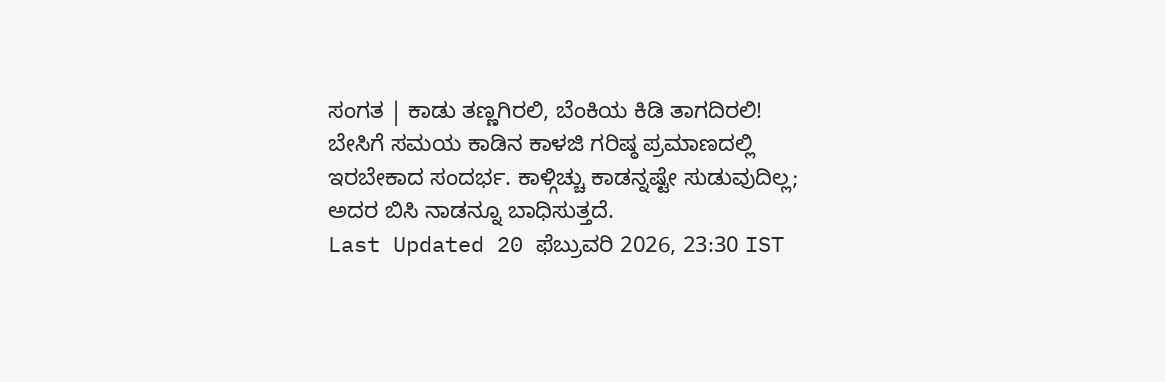ಸಂಗತ | ಕಾಡು ತಣ್ಣಗಿರಲಿ, ಬೆಂಕಿಯ ಕಿಡಿ ತಾಗದಿರಲಿ!
ಬೇಸಿಗೆ ಸಮಯ ಕಾಡಿನ ಕಾಳಜಿ ಗರಿಷ್ಠ ಪ್ರಮಾಣದಲ್ಲಿ ಇರಬೇಕಾದ ಸಂದರ್ಭ. ಕಾಳ್ಗಿಚ್ಚು ಕಾಡನ್ನಷ್ಟೇ ಸುಡುವುದಿಲ್ಲ; ಅದರ ಬಿಸಿ ನಾಡನ್ನೂ ಬಾಧಿಸುತ್ತದೆ.
Last Updated 20 ಫೆಬ್ರುವರಿ 2026, 23:30 IST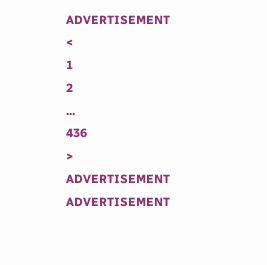ADVERTISEMENT
<
1
2
...
436
>
ADVERTISEMENT
ADVERTISEMENT